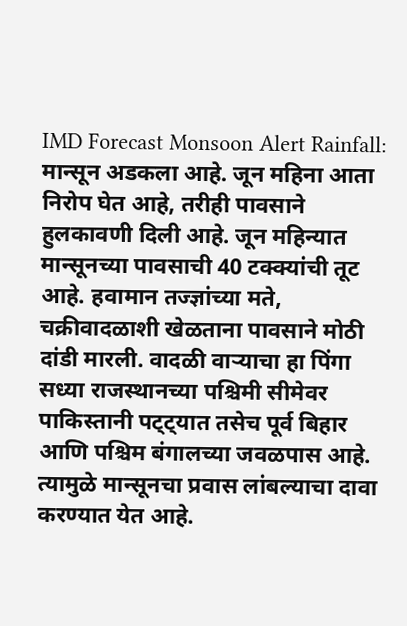IMD Forecast Monsoon Alert Rainfall: मान्सून अडकला आहे. जून महिना आता निरोप घेत आहे, तरीही पावसाने हुलकावणी दिली आहे. जून महिन्यात मान्सूनच्या पावसाची 40 टक्क्यांची तूट आहे. हवामान तज्ज्ञांच्या मते, चक्रीवादळाशी खेळताना पावसाने मोठी दांडी मारली. वादळी वाऱ्याचा हा पिंगा सध्या राजस्थानच्या पश्चिमी सीमेवर पाकिस्तानी पट्ट्यात तसेच पूर्व बिहार आणि पश्चिम बंगालच्या जवळपास आहे. त्यामुळे मान्सूनचा प्रवास लांबल्याचा दावा करण्यात येत आहे.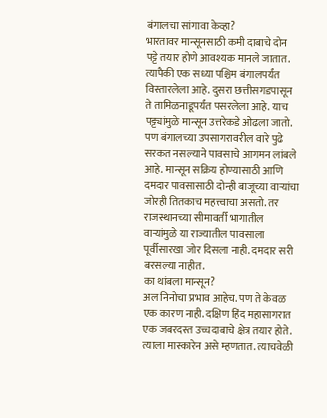बंगालचा सांगावा केव्हा?
भारतावर मान्सूनसाठी कमी दाबाचे दोन पट्टे तयार होणे आवश्यक मानले जातात. त्यापैकी एक सध्या पश्चिम बंगालपर्यंत विस्तारलेला आहे. दुसरा छत्तीसगडपासून ते तामिळनाडूपर्यंत पसरलेला आहे. याच पट्ट्यांमुळे मान्सून उत्तरेकडे ओढला जातो. पण बंगालच्या उपसागरावरील वारे पुढे सरकत नसल्याने पावसाचे आगमन लांबले आहे. मान्सून सक्रिय होण्यासाठी आणि दमदार पावसासाठी दोन्ही बाजूच्या वाऱ्यांचा जोरही तितकाच महत्त्वाचा असतो. तर राजस्थानच्या सीमावर्ती भागातील वाऱ्यांमुळे या राज्यातील पावसाला पूर्वीसारखा जोर दिसला नाही. दमदार सरी बरसल्या नाहीत.
का थांबला मान्सून?
अल निनोचा प्रभाव आहेच. पण ते केवळ एक कारण नाही. दक्षिण हिंद महासागरात एक जबरदस्त उच्चदाबाचे क्षेत्र तयार होते. त्याला मास्कारेन असे म्हणतात. त्याचवेळी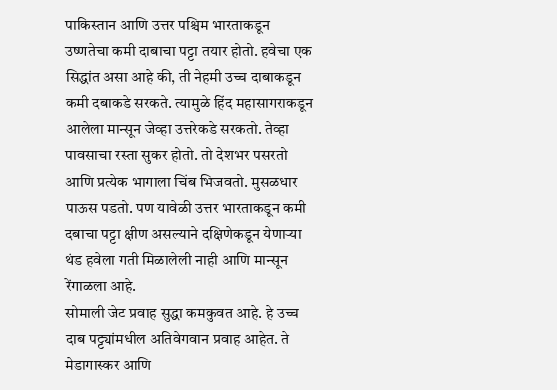पाकिस्तान आणि उत्तर पश्चिम भारताकडून उष्णतेचा कमी दाबाचा पट्टा तयार होतो. हवेचा एक सिद्धांत असा आहे की, ती नेहमी उच्च दाबाकडून कमी दबाकडे सरकते. त्यामुळे हिंद महासागराकडून आलेला मान्सून जेव्हा उत्तरेकडे सरकतो. तेव्हा पावसाचा रस्ता सुकर होतो. तो देशभर पसरतो आणि प्रत्येक भागाला चिंब भिजवतो. मुसळधार पाऊस पडतो. पण यावेळी उत्तर भारताकडून कमी दबाचा पट्टा क्षीण असल्याने दक्षिणेकडून येणाऱ्या थंड हवेला गती मिळालेली नाही आणि मान्सून रेंगाळला आहे.
सोमाली जेट प्रवाह सुद्धा कमकुवत आहे. हे उच्च दाब पट्ट्यांमधील अतिवेगवान प्रवाह आहेत. ते मेडागास्कर आणि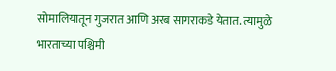सोमालियातून गुजरात आणि अरब सागराकडे येतात. त्यामुळे भारताच्या पश्चिमी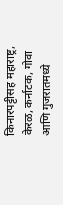किनारपट्टीसह महाराष्ट्र, केरळ, कर्नाटक, गोवा आणि गुजरातमध्ये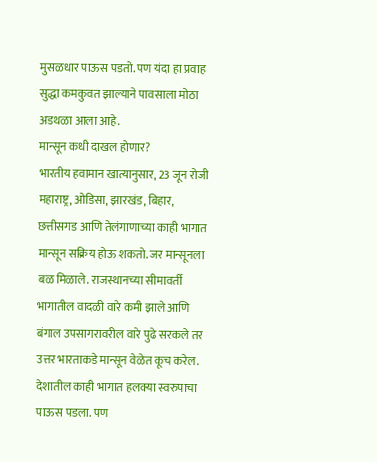मुसळधार पाऊस पडतो. पण यंदा हा प्रवाह सुद्धा कमकुवत झाल्याने पावसाला मोठा अडथळा आला आहे.
मान्सून कधी दाखल होणार?
भारतीय हवामान खात्यानुसार, 23 जून रोजी महाराष्ट्र, ओडिसा, झारखंड, बिहार, छत्तीसगड आणि तेलंगाणाच्या काही भागात मान्सून सक्रिय होऊ शकतो. जर मान्सूनला बळ मिळाले. राजस्थानच्या सीमावर्ती भागातील वादळी वारे कमी झाले आणि बंगाल उपसागरावरील वारे पुढे सरकले तर उत्तर भारताकडे मान्सून वेळेत कूच करेल. देशातील काही भागात हलक्या स्वरुपाचा पाऊस पडला. पण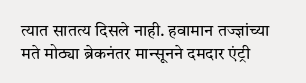त्यात सातत्य दिसले नाही. हवामान तज्ज्ञांच्या मते मोठ्या ब्रेकनंतर मान्सूनने दमदार एंट्री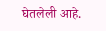घेतलेली आहे.